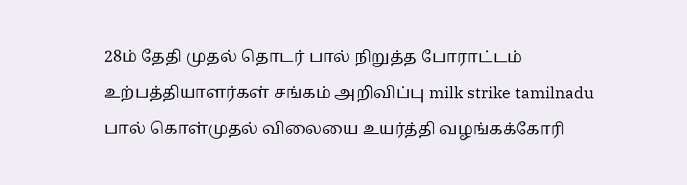28ம் தேதி முதல் தொடர் பால் நிறுத்த போராட்டம் உற்பத்தியாளர்கள் சங்கம் அறிவிப்பு milk strike tamilnadu
பால் கொள்முதல் விலையை உயர்த்தி வழங்கக்கோரி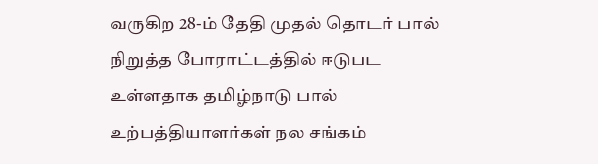வருகிற 28-ம் தேதி முதல் தொடர் பால் நிறுத்த போராட்டத்தில் ஈடுபட உள்ளதாக தமிழ்நாடு பால் உற்பத்தியாளர்கள் நல சங்கம்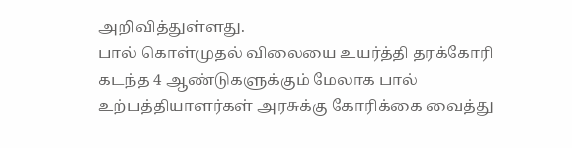அறிவித்துள்ளது.
பால் கொள்முதல் விலையை உயர்த்தி தரக்கோரி கடந்த 4 ஆண்டுகளுக்கும் மேலாக பால் உற்பத்தியாளர்கள் அரசுக்கு கோரிக்கை வைத்து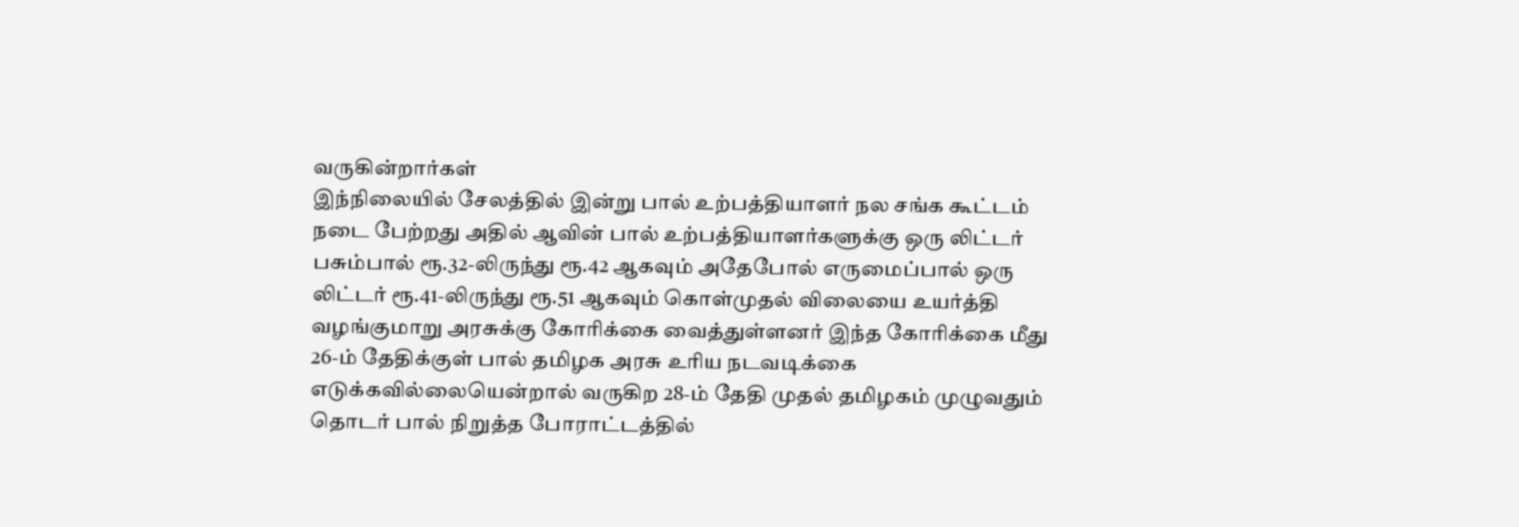வருகின்றார்கள்
இந்நிலையில் சேலத்தில் இன்று பால் உற்பத்தியாளர் நல சங்க கூட்டம் நடை பேற்றது அதில் ஆவின் பால் உற்பத்தியாளர்களுக்கு ஒரு லிட்டர் பசும்பால் ரூ.32-லிருந்து ரூ.42 ஆகவும் அதேபோல் எருமைப்பால் ஒரு லிட்டர் ரூ.41-லிருந்து ரூ.51 ஆகவும் கொள்முதல் விலையை உயர்த்தி வழங்குமாறு அரசுக்கு கோரிக்கை வைத்துள்ளனர் இந்த கோரிக்கை மீது 26-ம் தேதிக்குள் பால் தமிழக அரசு உரிய நடவடிக்கை எடுக்கவில்லையென்றால் வருகிற 28-ம் தேதி முதல் தமிழகம் முழுவதும் தொடர் பால் நிறுத்த போராட்டத்தில்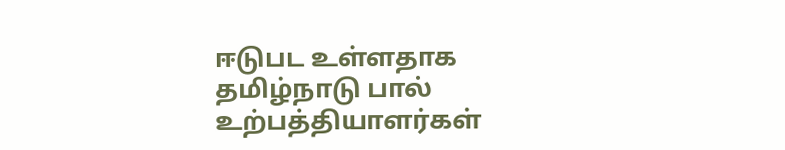ஈடுபட உள்ளதாக தமிழ்நாடு பால் உற்பத்தியாளர்கள்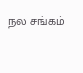நல சங்கம்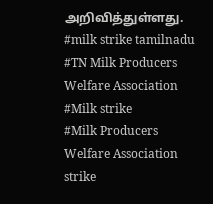அறிவித்துள்ளது.
#milk strike tamilnadu
#TN Milk Producers Welfare Association
#Milk strike
#Milk Producers Welfare Association strike